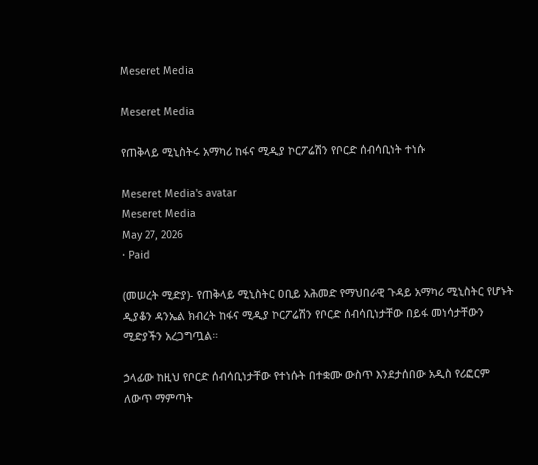Meseret Media

Meseret Media

የጠቅላይ ሚኒስትሩ አማካሪ ከፋና ሚዲያ ኮርፖሬሽን የቦርድ ሰብሳቢነት ተነሱ

Meseret Media's avatar
Meseret Media
May 27, 2026
∙ Paid

(መሠረት ሚድያ)- የጠቅላይ ሚኒስትር ዐቢይ አሕመድ የማህበራዊ ጉዳይ አማካሪ ሚኒስትር የሆኑት ዲያቆን ዳንኤል ክብረት ከፋና ሚዲያ ኮርፖሬሽን የቦርድ ሰብሳቢነታቸው በይፋ መነሳታቸውን ሚድያችን አረጋግጧል።

ኃላፊው ከዚህ የቦርድ ሰብሳቢነታቸው የተነሱት በተቋሙ ውስጥ እንደታሰበው አዲስ የሪፎርም ለውጥ ማምጣት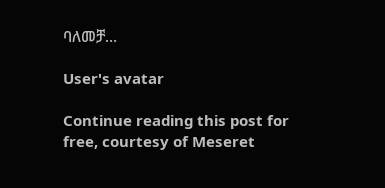ባለመቻ…

User's avatar

Continue reading this post for free, courtesy of Meseret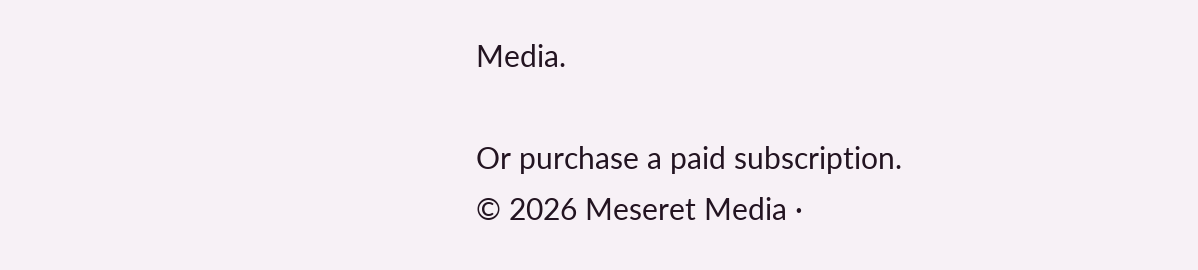Media.

Or purchase a paid subscription.
© 2026 Meseret Media ·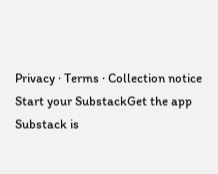Privacy ∙ Terms ∙ Collection notice
Start your SubstackGet the app
Substack is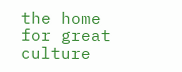the home for great culture